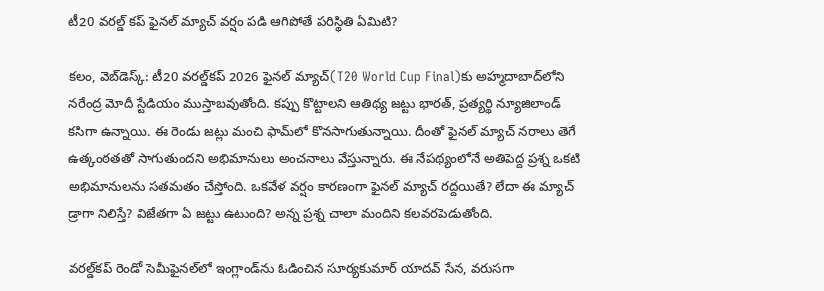టీ20 వరల్డ్ కప్ ఫైనల్ మ్యాచ్ వర్షం పడి ఆగిపోతే పరిస్థితి ఏమిటి?

కలం, వెబ్‌డెస్క్: టీ20 వరల్డ్‌కప్ 2026 ఫైనల్ మ్యాచ్‌(T20 World Cup Final)కు అహ్మదాబాద్‌లోని నరేంద్ర మోదీ స్టేడియం ముస్తాబవుతోంది. కప్పు కొట్టాలని ఆతిథ్య జట్టు భారత్, ప్రత్యర్థి న్యూజిలాండ్ కసిగా ఉన్నాయి. ఈ రెండు జట్లు మంచి ఫామ్‌లో కొనసాగుతున్నాయి. దీంతో ఫైనల్ మ్యాచ్ నరాలు తెగే ఉత్కంఠతతో సాగుతుందని అభిమానులు అంచనాలు వేస్తున్నారు. ఈ నేపథ్యంలోనే అతిపెద్ద ప్రశ్న ఒకటి అభిమానులను సతమతం చేస్తోంది. ఒకవేళ వర్షం కారణంగా ఫైనల్ మ్యాచ్ రద్దయితే? లేదా ఈ మ్యాచ్ డ్రాగా నిలిస్తే? విజేతగా ఏ జట్టు ఉటుంది? అన్న ప్రశ్న చాలా మందిని కలవరపెడుతోంది.

వరల్డ్‌కప్ రెండో సెమీఫైనల్‌లో ఇంగ్లాండ్‌ను ఓడించిన సూర్యకుమార్ యాదవ్ సేన, వరుసగా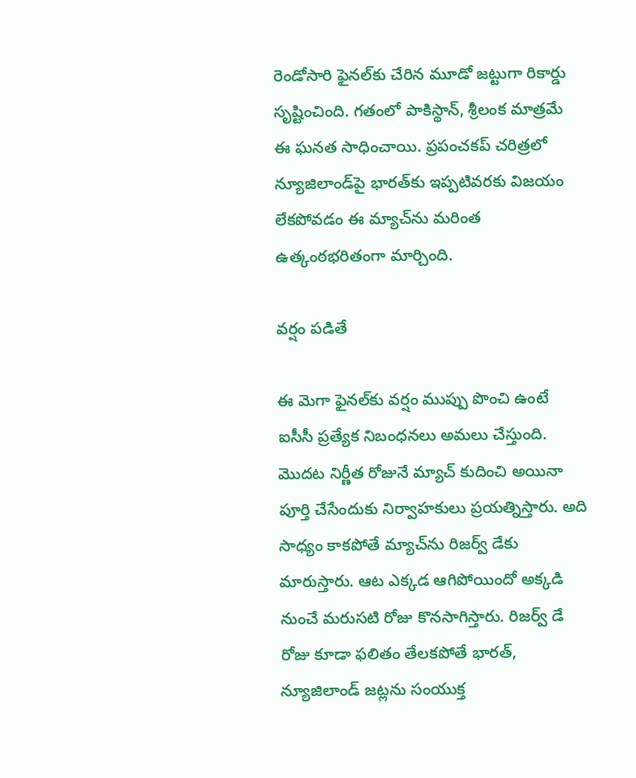రెండోసారి ఫైనల్‌కు చేరిన మూడో జట్టుగా రికార్డు సృష్టించింది. గతంలో పాకిస్థాన్, శ్రీలంక మాత్రమే ఈ ఘనత సాధించాయి. ప్రపంచకప్ చరిత్రలో న్యూజిలాండ్‌పై భారత్‌కు ఇప్పటివరకు విజయం లేకపోవడం ఈ మ్యాచ్‌ను మరింత ఉత్కంఠభరితంగా మార్చింది.

వర్షం పడితే

ఈ మెగా ఫైనల్‌కు వర్షం ముప్పు పొంచి ఉంటే ఐసీసీ ప్రత్యేక నిబంధనలు అమలు చేస్తుంది. మొదట నిర్ణీత రోజునే మ్యాచ్ కుదించి అయినా పూర్తి చేసేందుకు నిర్వాహకులు ప్రయత్నిస్తారు. అది సాధ్యం కాకపోతే మ్యాచ్‌ను రిజర్వ్ డేకు మారుస్తారు. ఆట ఎక్కడ ఆగిపోయిందో అక్కడి నుంచే మరుసటి రోజు కొనసాగిస్తారు. రిజర్వ్ డే రోజు కూడా ఫలితం తేలకపోతే భారత్, న్యూజిలాండ్ జట్లను సంయుక్త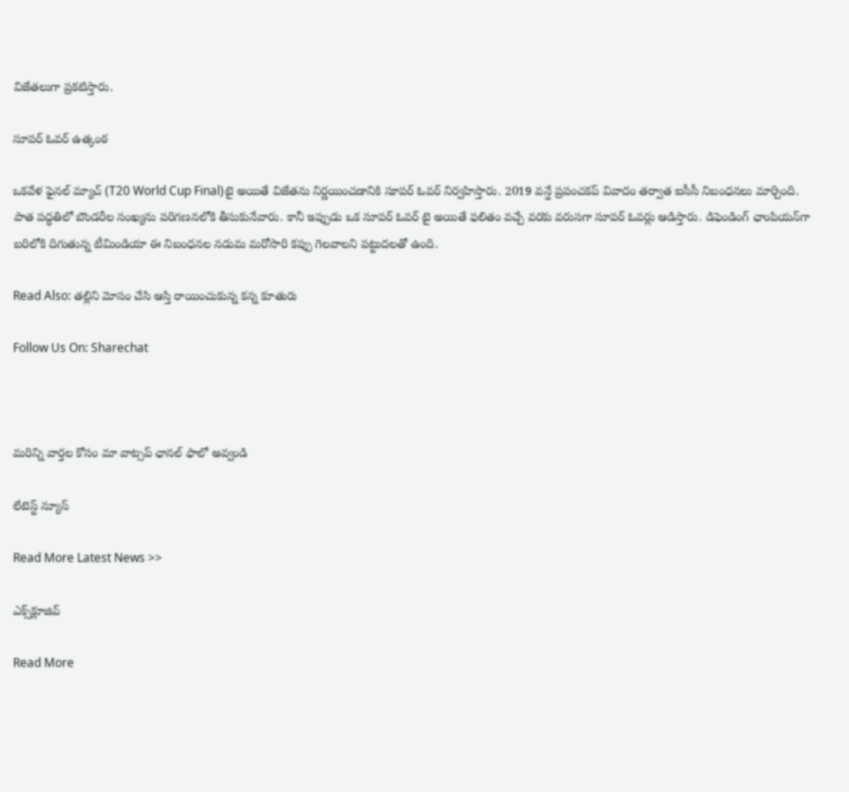విజేతలుగా ప్రకటిస్తారు.

సూపర్ ఓవర్ ఉత్కంఠ

ఒకవేళ ఫైనల్ మ్యాచ్ (T20 World Cup Final)టై అయితే విజేతను నిర్ణయించడానికి సూపర్ ఓవర్ నిర్వహిస్తారు. 2019 వన్డే ప్రపంచకప్ వివాదం తర్వాత ఐసీసీ నిబంధనలు మార్చింది. పాత పద్ధతిలో బౌండరీల సంఖ్యను పరిగణనలోకి తీసుకునేవారు. కానీ ఇప్పుడు ఒక సూపర్ ఓవర్ టై అయితే ఫలితం వచ్చే వరకు వరుసగా సూపర్ ఓవర్లు ఆడిస్తారు. డిఫెండింగ్ ఛాంపియన్‌గా బరిలోకి దిగుతున్న టీమిండియా ఈ నిబంధనల నడుమ మరోసారి కప్పు గెలవాలని పట్టుదలతో ఉంది.

Read Also: తల్లిని మోసం చేసి ఆస్తి రాయించుకున్న కన్న కూతురు

Follow Us On: Sharechat



మ‌రిన్ని వార్త‌ల కోసం మా వాట్స‌ప్ ఛాన‌ల్ ఫాలో అవ్వండి

లేటెస్ట్ న్యూస్‌

Read More Latest News >>

ఎక్స్‌క్లూజివ్‌

Read More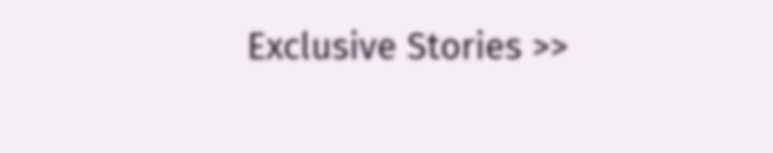Exclusive Stories >>